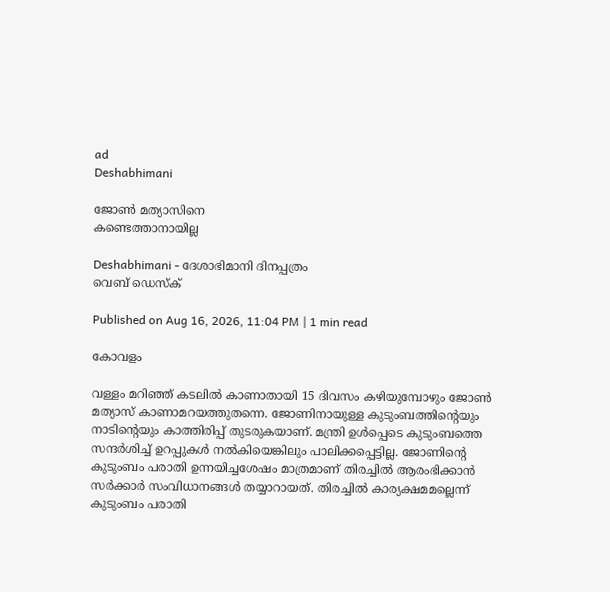ad
Deshabhimani

ജോൺ മത്യാസിനെ
കണ്ടെത്താനായില്ല

Deshabhimani - ദേശാഭിമാനി ദിനപ്പത്രം
വെബ് ഡെസ്ക്

Published on Aug 16, 2026, 11:04 PM | 1 min read

കോവളം

വള്ളം മറിഞ്ഞ് കടലിൽ കാണാതായി 15 ദിവസം കഴിയുമ്പോഴും ജോൺ മത്യാസ് കാണാമറയത്തുതന്നെ. ജോണിനായുള്ള കുടുംബത്തിന്റെയും നാടിന്റെയും കാത്തിരിപ്പ് തുടരുകയാണ്. മന്ത്രി ഉൾപ്പെടെ കുടുംബത്തെ സന്ദർശിച്ച് ഉറപ്പുകൾ നൽകിയെങ്കിലും പാലിക്കപ്പെട്ടില്ല. ജോണിന്റെ കുടുംബം പരാതി ഉന്നയിച്ചശേഷം മാത്രമാണ് തിരച്ചിൽ ആരംഭിക്കാൻ സർക്കാർ സംവിധാനങ്ങൾ തയ്യാറായത്. തിരച്ചിൽ കാര്യക്ഷമമല്ലെന്ന്‌ കുടുംബം പരാതി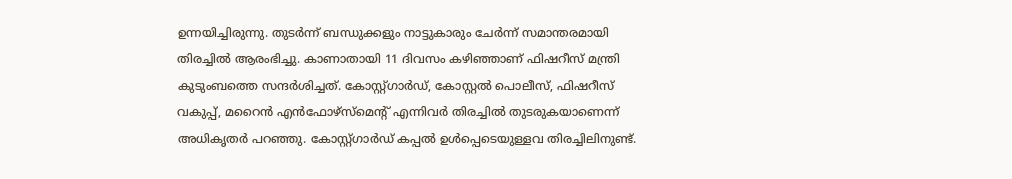ഉന്നയിച്ചിരുന്നു. തുടർന്ന് ബന്ധുക്കളും നാട്ടുകാരും ചേർന്ന് സമാന്തരമായി തിരച്ചിൽ ആരംഭിച്ചു. കാണാതായി 11 ദിവസം കഴിഞ്ഞാണ് ഫിഷറീസ് മന്ത്രി കുടുംബത്തെ സന്ദർശിച്ചത്‌. കോസ്റ്റ്ഗാർഡ്, കോസ്റ്റൽ പൊലീസ്, ഫിഷറീസ് വകുപ്പ്, മറൈൻ എൻഫോഴ്‌സ്‌മെന്റ്‌ എന്നിവർ തിരച്ചിൽ തുടരുകയാണെന്ന്‌ അധികൃതർ പറഞ്ഞു. കോസ്റ്റ്ഗാർഡ് കപ്പൽ ഉൾപ്പെടെയുള്ളവ തിരച്ചിലിനുണ്ട്.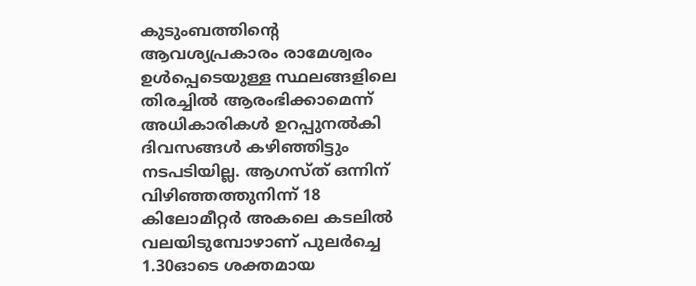കുടുംബത്തിന്റെ ആവശ്യപ്രകാരം രാമേശ്വരം ഉൾപ്പെടെയുള്ള സ്ഥലങ്ങളിലെ തിരച്ചിൽ ആരംഭിക്കാമെന്ന്‌ അധികാരികൾ ഉറപ്പുനൽകി ദിവസങ്ങൾ കഴിഞ്ഞിട്ടും നടപടിയില്ല. ആഗസ്‌ത്‌ ഒന്നിന് വിഴിഞ്ഞത്തുനിന്ന്‌ 18 കിലോമീറ്റർ അകലെ കടലിൽ വലയിടുമ്പോഴാണ്‌ പുലർച്ചെ 1.30ഓടെ ശക്തമായ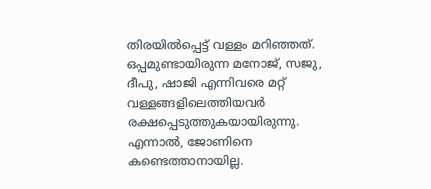തിരയിൽപ്പെട്ട് വള്ളം മറിഞ്ഞത്‌. ഒപ്പമുണ്ടായിരുന്ന മനോജ്, സജു, ദീപു, ഷാജി എന്നിവരെ മറ്റ് വള്ളങ്ങളിലെത്തിയവർ രക്ഷപ്പെടുത്തുകയായിരുന്നു. എന്നാൽ, ജോണിനെ കണ്ടെത്താനായില്ല.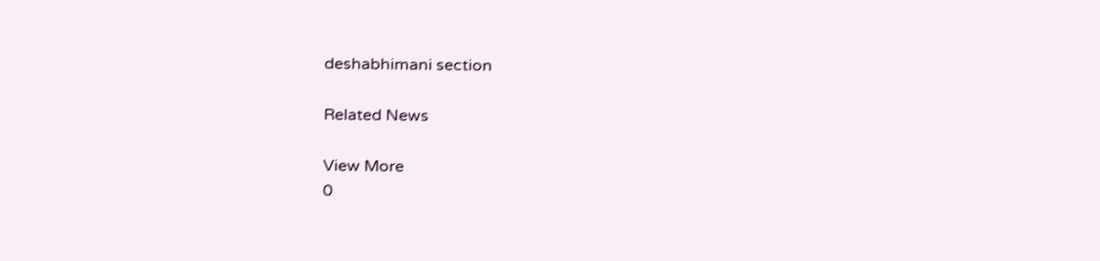deshabhimani section

Related News

View More
0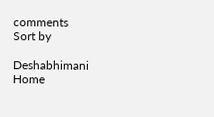comments
Sort by

Deshabhimani
Home